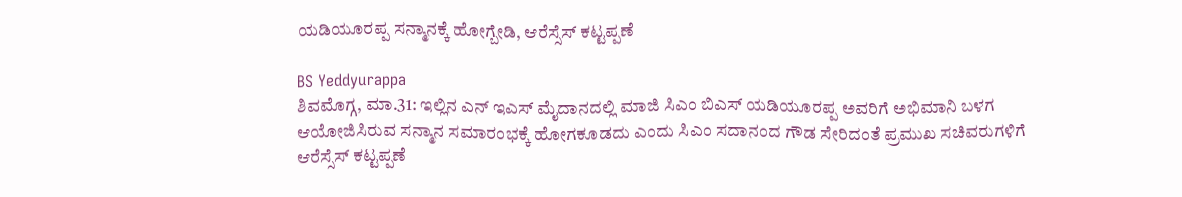ಯಡಿಯೂರಪ್ಪ ಸನ್ಮಾನಕ್ಕೆ ಹೋಗ್ಬೇಡಿ, ಆರೆಸ್ಸೆಸ್ ಕಟ್ಟಪ್ಪಣೆ

BS Yeddyurappa
ಶಿವಮೊಗ್ಗ, ಮಾ.31: ಇಲ್ಲಿನ ಎನ್ ಇಎಸ್ ಮೈದಾನದಲ್ಲಿ ಮಾಜಿ ಸಿಎಂ ಬಿಎಸ್ ಯಡಿಯೂರಪ್ಪ ಅವರಿಗೆ ಅಭಿಮಾನಿ ಬಳಗ ಆಯೋಜಿಸಿರುವ ಸನ್ಮಾನ ಸಮಾರಂಭಕ್ಕೆ ಹೋಗಕೂಡದು ಎಂದು ಸಿಎಂ ಸದಾನಂದ ಗೌಡ ಸೇರಿದಂತೆ ಪ್ರಮುಖ ಸಚಿವರುಗಳಿಗೆ ಆರೆಸ್ಸೆಸ್ ಕಟ್ಟಪ್ಪಣೆ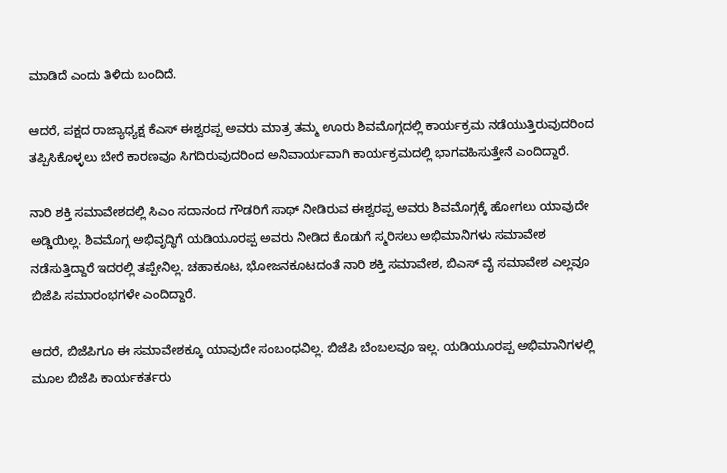ಮಾಡಿದೆ ಎಂದು ತಿಳಿದು ಬಂದಿದೆ.

ಆದರೆ, ಪಕ್ಷದ ರಾಜ್ಯಾಧ್ಯಕ್ಷ ಕೆಎಸ್ ಈಶ್ವರಪ್ಪ ಅವರು ಮಾತ್ರ ತಮ್ಮ ಊರು ಶಿವಮೊಗ್ಗದಲ್ಲಿ ಕಾರ್ಯಕ್ರಮ ನಡೆಯುತ್ತಿರುವುದರಿಂದ ತಪ್ಪಿಸಿಕೊಳ್ಳಲು ಬೇರೆ ಕಾರಣವೂ ಸಿಗದಿರುವುದರಿಂದ ಅನಿವಾರ್ಯವಾಗಿ ಕಾರ್ಯಕ್ರಮದಲ್ಲಿ ಭಾಗವಹಿಸುತ್ತೇನೆ ಎಂದಿದ್ದಾರೆ.

ನಾರಿ ಶಕ್ತಿ ಸಮಾವೇಶದಲ್ಲಿ ಸಿಎಂ ಸದಾನಂದ ಗೌಡರಿಗೆ ಸಾಥ್ ನೀಡಿರುವ ಈಶ್ವರಪ್ಪ ಅವರು ಶಿವಮೊಗ್ಗಕ್ಕೆ ಹೋಗಲು ಯಾವುದೇ ಅಡ್ಡಿಯಿಲ್ಲ. ಶಿವಮೊಗ್ಗ ಅಭಿವೃದ್ಧಿಗೆ ಯಡಿಯೂರಪ್ಪ ಅವರು ನೀಡಿದ ಕೊಡುಗೆ ಸ್ಮರಿಸಲು ಅಭಿಮಾನಿಗಳು ಸಮಾವೇಶ ನಡೆಸುತ್ತಿದ್ದಾರೆ ಇದರಲ್ಲಿ ತಪ್ಪೇನಿಲ್ಲ. ಚಹಾಕೂಟ, ಭೋಜನಕೂಟದಂತೆ ನಾರಿ ಶಕ್ತಿ ಸಮಾವೇಶ, ಬಿಎಸ್ ವೈ ಸಮಾವೇಶ ಎಲ್ಲವೂ ಬಿಜೆಪಿ ಸಮಾರಂಭಗಳೇ ಎಂದಿದ್ದಾರೆ.

ಆದರೆ, ಬಿಜೆಪಿಗೂ ಈ ಸಮಾವೇಶಕ್ಕೂ ಯಾವುದೇ ಸಂಬಂಧವಿಲ್ಲ. ಬಿಜೆಪಿ ಬೆಂಬಲವೂ ಇಲ್ಲ. ಯಡಿಯೂರಪ್ಪ ಅಭಿಮಾನಿಗಳಲ್ಲಿ ಮೂಲ ಬಿಜೆಪಿ ಕಾರ್ಯಕರ್ತರು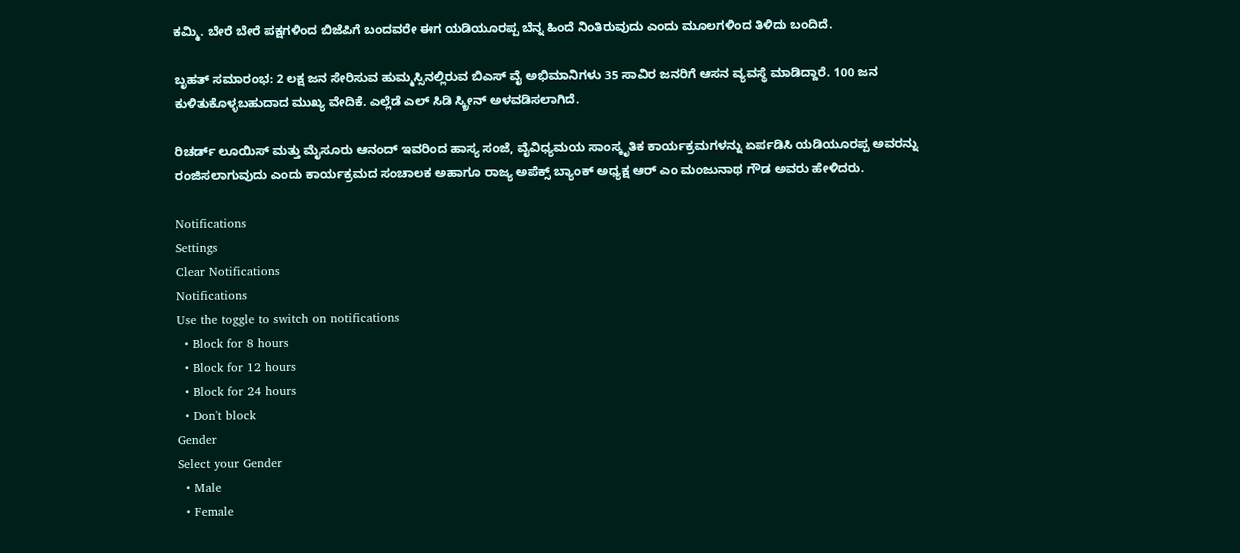ಕಮ್ಮಿ. ಬೇರೆ ಬೇರೆ ಪಕ್ಷಗಳಿಂದ ಬಿಜೆಪಿಗೆ ಬಂದವರೇ ಈಗ ಯಡಿಯೂರಪ್ಪ ಬೆನ್ನ ಹಿಂದೆ ನಿಂತಿರುವುದು ಎಂದು ಮೂಲಗಳಿಂದ ತಿಳಿದು ಬಂದಿದೆ.

ಬೃಹತ್ ಸಮಾರಂಭ: 2 ಲಕ್ಷ ಜನ ಸೇರಿಸುವ ಹುಮ್ಮಸ್ಸಿನಲ್ಲಿರುವ ಬಿಎಸ್ ವೈ ಅಭಿಮಾನಿಗಳು 35 ಸಾವಿರ ಜನರಿಗೆ ಆಸನ ವ್ಯವಸ್ಥೆ ಮಾಡಿದ್ದಾರೆ. 100 ಜನ ಕುಳಿತುಕೊಳ್ಳಬಹುದಾದ ಮುಖ್ಯ ವೇದಿಕೆ. ಎಲ್ಲೆಡೆ ಎಲ್ ಸಿಡಿ ಸ್ಕ್ರೀನ್ ಅಳವಡಿಸಲಾಗಿದೆ.

ರಿಚರ್ಡ್ ಲೂಯಿಸ್ ಮತ್ತು ಮೈಸೂರು ಆನಂದ್ ಇವರಿಂದ ಹಾಸ್ಯ ಸಂಜೆ, ವೈವಿಧ್ಯಮಯ ಸಾಂಸ್ಕೃತಿಕ ಕಾರ್ಯಕ್ರಮಗಳನ್ನು ಏರ್ಪಡಿಸಿ ಯಡಿಯೂರಪ್ಪ ಅವರನ್ನು ರಂಜಿಸಲಾಗುವುದು ಎಂದು ಕಾರ್ಯಕ್ರಮದ ಸಂಚಾಲಕ ಅಹಾಗೂ ರಾಜ್ಯ ಅಪೆಕ್ಸ್ ಬ್ಯಾಂಕ್ ಅಧ್ಯಕ್ಷ ಆರ್ ಎಂ ಮಂಜುನಾಥ ಗೌಡ ಅವರು ಹೇಳಿದರು.

Notifications
Settings
Clear Notifications
Notifications
Use the toggle to switch on notifications
  • Block for 8 hours
  • Block for 12 hours
  • Block for 24 hours
  • Don't block
Gender
Select your Gender
  • Male
  • Female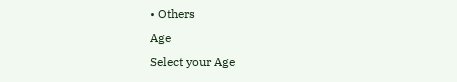• Others
Age
Select your Age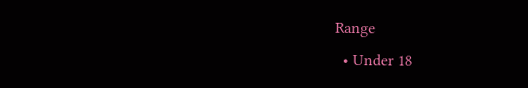Range
  • Under 18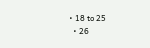• 18 to 25
  • 26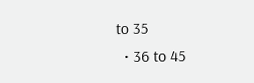to 35
  • 36 to 45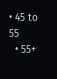• 45 to 55
  • 55+